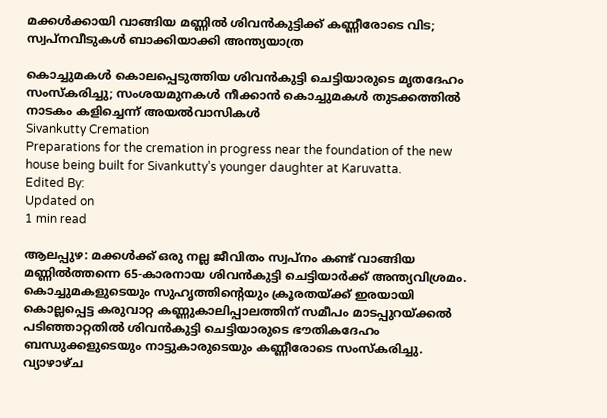മക്കൾക്കായി വാങ്ങിയ മണ്ണിൽ ശിവൻകുട്ടിക്ക് കണ്ണീരോടെ വിട; സ്വപ്നവീടുകൾ ബാക്കിയാക്കി അന്ത്യയാത്ര

കൊച്ചുമകൾ കൊലപ്പെടുത്തിയ ശിവൻകുട്ടി ചെട്ടിയാരുടെ മൃതദേഹം സംസ്കരിച്ചു; സംശയമുനകൾ നീക്കാൻ കൊച്ചുമകൾ തുടക്കത്തിൽ നാടകം കളിച്ചെന്ന് അയൽവാസികൾ
Sivankutty Cremation
Preparations for the cremation in progress near the foundation of the new house being built for Sivankutty’s younger daughter at Karuvatta.
Edited By:
Updated on
1 min read

ആലപ്പുഴ: മക്കൾക്ക് ഒരു നല്ല ജീവിതം സ്വപ്നം കണ്ട് വാങ്ങിയ മണ്ണിൽത്തന്നെ 65-കാരനായ ശിവൻകുട്ടി ചെട്ടിയാർക്ക് അന്ത്യവിശ്രമം. കൊച്ചുമകളുടെയും സുഹൃത്തിന്റെയും ക്രൂരതയ്ക്ക് ഇരയായി കൊല്ലപ്പെട്ട കരുവാറ്റ കണ്ണുകാലിപ്പാലത്തിന് സമീപം മാടപ്പുറയ്ക്കൽ പടിഞ്ഞാറ്റതിൽ ശിവൻകുട്ടി ചെട്ടിയാരുടെ ഭൗതികദേഹം ബന്ധുക്കളുടെയും നാട്ടുകാരുടെയും കണ്ണീരോടെ സംസ്കരിച്ചു. വ്യാഴാഴ്ച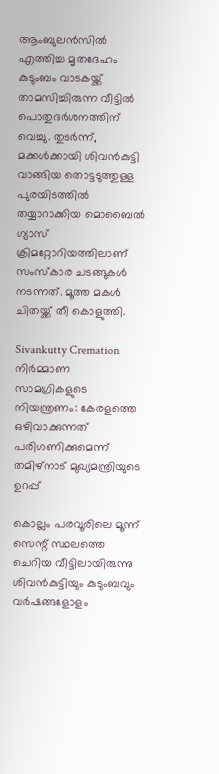ആംബുലൻസിൽ എത്തിച്ച മൃതദേഹം കുടുംബം വാടകയ്ക്ക് താമസിച്ചിരുന്ന വീട്ടിൽ പൊതുദർശനത്തിന് വെച്ചു. തുടർന്ന്, മക്കൾക്കായി ശിവൻകുട്ടി വാങ്ങിയ തൊട്ടടുത്തുള്ള പുരയിടത്തിൽ തയ്യാറാക്കിയ മൊബൈൽ ഗ്യാസ് ക്രിമറ്റോറിയത്തിലാണ് സംസ്കാര ചടങ്ങുകൾ നടന്നത്. മൂത്ത മകൾ ചിതയ്ക്ക് തീ കൊളുത്തി.

Sivankutty Cremation
നിർമ്മാണ സാമഗ്രികളുടെ നിയന്ത്രണം: കേരളത്തെ ഒഴിവാക്കുന്നത് പരിഗണിക്കുമെന്ന് തമിഴ്നാട് മുഖ്യമന്ത്രിയുടെ ഉറപ്പ്

കൊല്ലം പരവൂരിലെ മൂന്ന് സെന്റ് സ്ഥലത്തെ ചെറിയ വീട്ടിലായിരുന്നു ശിവൻകുട്ടിയും കുടുംബവും വർഷങ്ങളോളം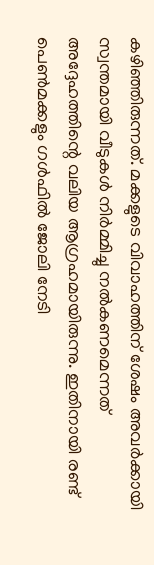കഴിഞ്ഞിരുന്നത്. മക്കളുടെ വിവാഹത്തിന് ശേഷം അവർക്കായി സ്വന്തമായി വീടുകൾ നിർമ്മിച്ചു നൽകണമെന്നത് അദ്ദേഹത്തിന്റെ വലിയ ആഗ്രഹമായിരുന്നു. ഇതിനായി രണ്ട് പെൺമക്കളും ഗൾഫിൽ ജോലി നേടി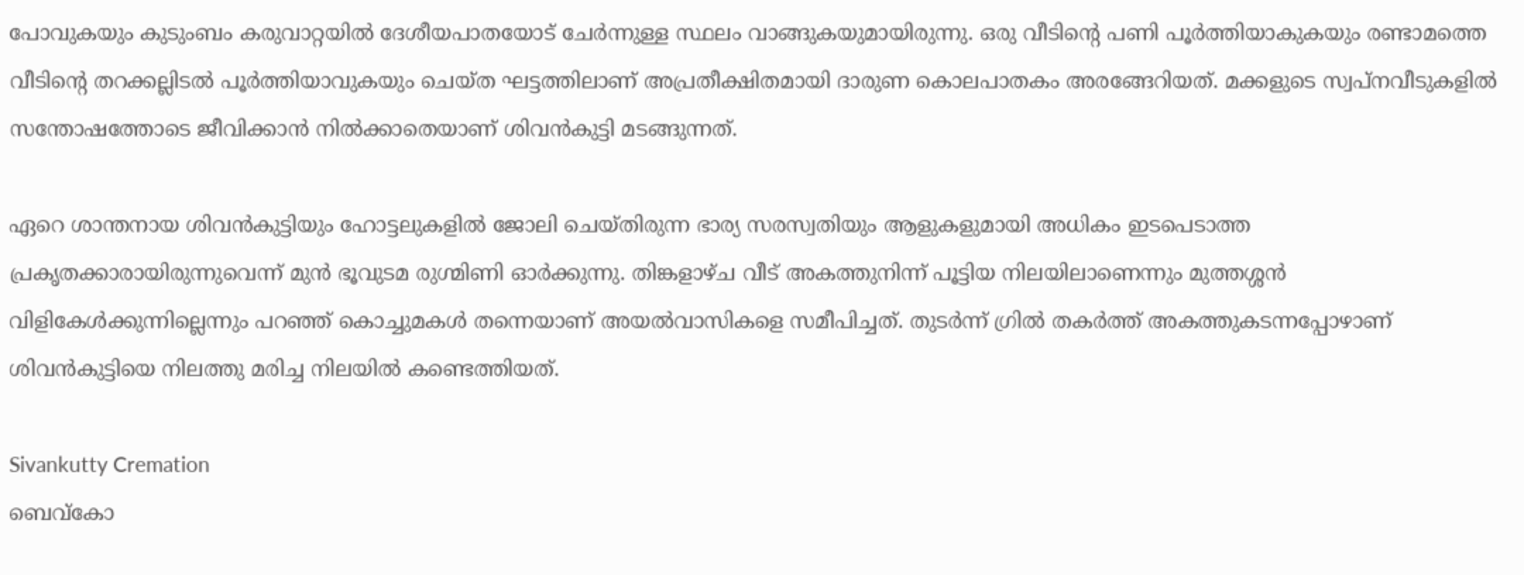പോവുകയും കുടുംബം കരുവാറ്റയിൽ ദേശീയപാതയോട് ചേർന്നുള്ള സ്ഥലം വാങ്ങുകയുമായിരുന്നു. ഒരു വീടിന്റെ പണി പൂർത്തിയാകുകയും രണ്ടാമത്തെ വീടിന്റെ തറക്കല്ലിടൽ പൂർത്തിയാവുകയും ചെയ്ത ഘട്ടത്തിലാണ് അപ്രതീക്ഷിതമായി ദാരുണ കൊലപാതകം അരങ്ങേറിയത്. മക്കളുടെ സ്വപ്നവീടുകളിൽ സന്തോഷത്തോടെ ജീവിക്കാൻ നിൽക്കാതെയാണ് ശിവൻകുട്ടി മടങ്ങുന്നത്.

ഏറെ ശാന്തനായ ശിവൻകുട്ടിയും ഹോട്ടലുകളിൽ ജോലി ചെയ്തിരുന്ന ഭാര്യ സരസ്വതിയും ആളുകളുമായി അധികം ഇടപെടാത്ത പ്രകൃതക്കാരായിരുന്നുവെന്ന് മുൻ ഭൂവുടമ രുഗ്മിണി ഓർക്കുന്നു. തിങ്കളാഴ്ച വീട് അകത്തുനിന്ന് പൂട്ടിയ നിലയിലാണെന്നും മുത്തശ്ശൻ വിളികേൾക്കുന്നില്ലെന്നും പറഞ്ഞ് കൊച്ചുമകൾ തന്നെയാണ് അയൽവാസികളെ സമീപിച്ചത്. തുടർന്ന് ഗ്രിൽ തകർത്ത് അകത്തുകടന്നപ്പോഴാണ് ശിവൻകുട്ടിയെ നിലത്തു മരിച്ച നിലയിൽ കണ്ടെത്തിയത്.

Sivankutty Cremation
ബെവ്‌കോ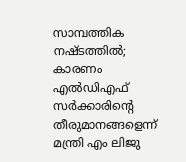സാമ്പത്തിക നഷ്ടത്തില്‍; കാരണം എല്‍ഡിഎഫ് സര്‍ക്കാരിന്റെ തീരുമാനങ്ങളെന്ന് മന്ത്രി എം ലിജു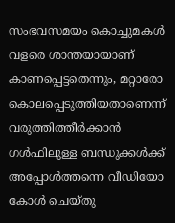സംഭവസമയം കൊച്ചുമകൾ വളരെ ശാന്തയായാണ് കാണപ്പെട്ടതെന്നും, മറ്റാരോ കൊലപ്പെടുത്തിയതാണെന്ന് വരുത്തിത്തീർക്കാൻ ഗൾഫിലുള്ള ബന്ധുക്കൾക്ക് അപ്പോൾത്തന്നെ വീഡിയോ കോൾ ചെയ്തു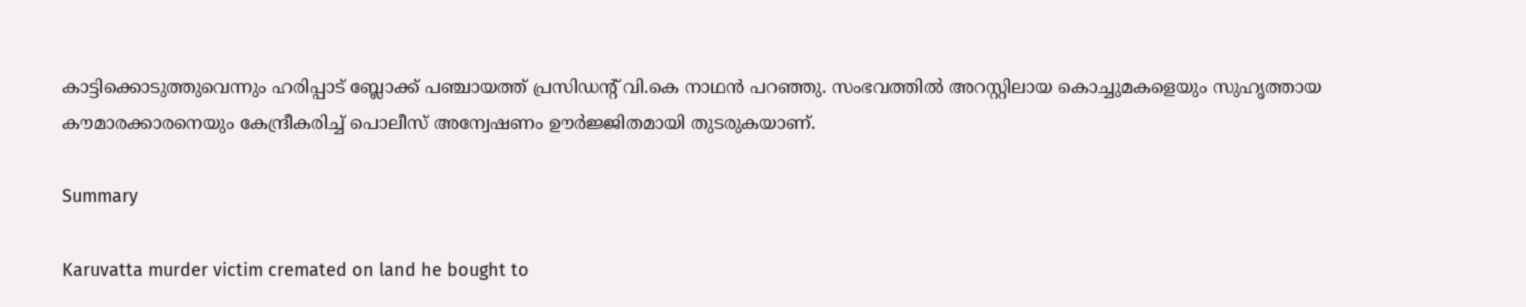കാട്ടിക്കൊടുത്തുവെന്നും ഹരിപ്പാട് ബ്ലോക്ക് പഞ്ചായത്ത് പ്രസിഡന്റ് വി.കെ നാഥൻ പറഞ്ഞു. സംഭവത്തിൽ അറസ്റ്റിലായ കൊച്ചുമകളെയും സുഹൃത്തായ കൗമാരക്കാരനെയും കേന്ദ്രീകരിച്ച് പൊലീസ് അന്വേഷണം ഊർജ്ജിതമായി തുടരുകയാണ്.

Summary

Karuvatta murder victim cremated on land he bought to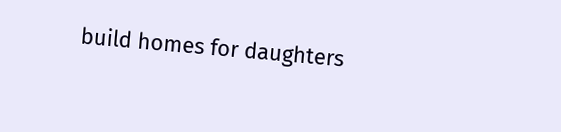build homes for daughters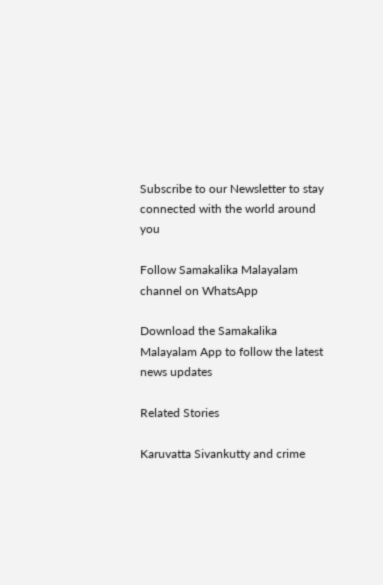Subscribe to our Newsletter to stay connected with the world around you

Follow Samakalika Malayalam channel on WhatsApp

Download the Samakalika Malayalam App to follow the latest news updates

Related Stories

Karuvatta Sivankutty and crime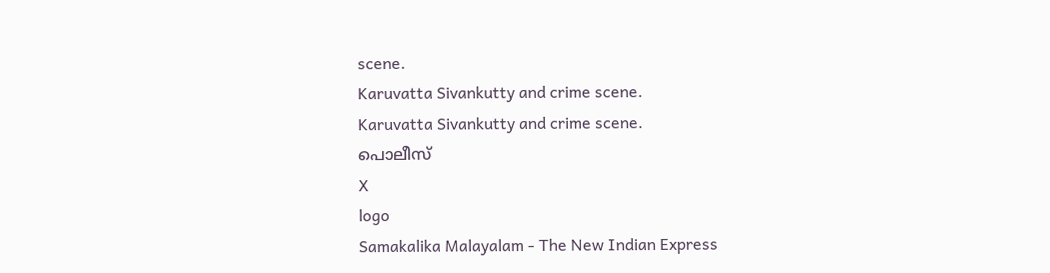scene.
Karuvatta Sivankutty and crime scene.
Karuvatta Sivankutty and crime scene.
പൊലീസ്
X
logo
Samakalika Malayalam - The New Indian Express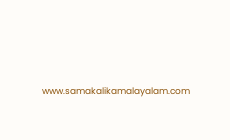www.samakalikamalayalam.com